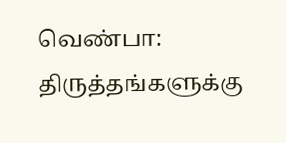வெண்பா: திருத்தங்களுக்கு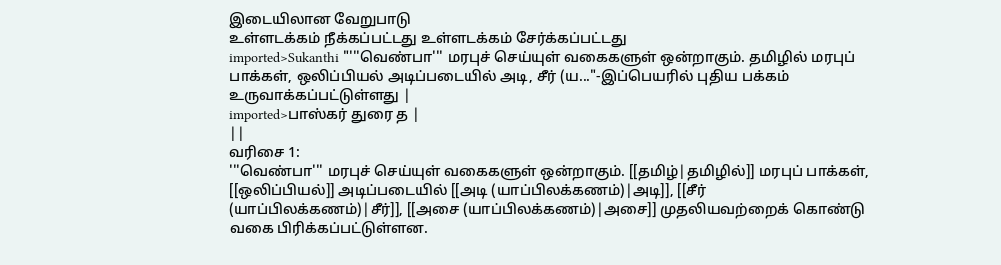இடையிலான வேறுபாடு
உள்ளடக்கம் நீக்கப்பட்டது உள்ளடக்கம் சேர்க்கப்பட்டது
imported>Sukanthi "'''வெண்பா''' மரபுச் செய்யுள் வகைகளுள் ஒன்றாகும். தமிழில் மரபுப் பாக்கள், ஒலிப்பியல் அடிப்படையில் அடி, சீர் (ய..."-இப்பெயரில் புதிய பக்கம் உருவாக்கப்பட்டுள்ளது |
imported>பாஸ்கர் துரை த |
||
வரிசை 1:
'''வெண்பா''' மரபுச் செய்யுள் வகைகளுள் ஒன்றாகும். [[தமிழ்|தமிழில்]] மரபுப் பாக்கள், [[ஒலிப்பியல்]] அடிப்படையில் [[அடி (யாப்பிலக்கணம்)|அடி]], [[சீர் (யாப்பிலக்கணம்)|சீர்]], [[அசை (யாப்பிலக்கணம்)|அசை]] முதலியவற்றைக் கொண்டு வகை பிரிக்கப்பட்டுள்ளன.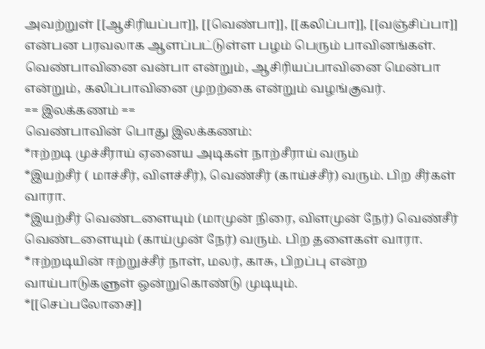அவற்றுள் [[ஆசிரியப்பா]], [[வெண்பா]], [[கலிப்பா]], [[வஞ்சிப்பா]] என்பன பரவலாக ஆளப்பட்டுள்ள பழம் பெரும் பாவினங்கள். வெண்பாவினை வன்பா என்றும், ஆசிரியப்பாவினை மென்பா என்றும், கலிப்பாவினை முறற்கை என்றும் வழங்குவர்.
== இலக்கணம் ==
வெண்பாவின் பொது இலக்கணம்:
*ஈற்றடி முச்சீராய் ஏனைய அடிகள் நாற்சீராய் வரும்
*இயற்சீர் ( மாச்சீர், விளச்சீர்), வெண்சீர் (காய்ச்சீர்) வரும். பிற சீர்கள் வாரா.
*இயற்சீர் வெண்டளையும் (மாமுன் நிரை, விளமுன் நேர்) வெண்சீர் வெண்டளையும் (காய்முன் நேர்) வரும். பிற தளைகள் வாரா.
*ஈற்றடியின் ஈற்றுச்சீர் நாள், மலர், காசு, பிறப்பு என்ற வாய்பாடுகளுள் ஒன்றுகொண்டு முடியும்.
*[[செப்பலோசை]]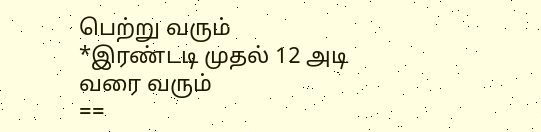பெற்று வரும்
*இரண்டடி முதல் 12 அடி வரை வரும்
==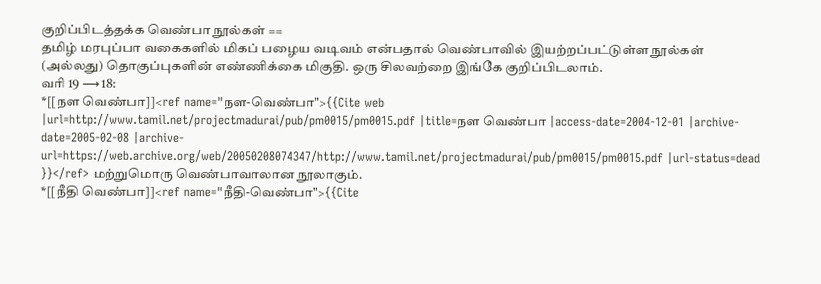குறிப்பிடத்தக்க வெண்பா நூல்கள் ==
தமிழ் மரபுப்பா வகைகளில் மிகப் பழைய வடிவம் என்பதால் வெண்பாவில் இயற்றப்பட்டுள்ள நூல்கள் (அல்லது) தொகுப்புகளின் எண்ணிக்கை மிகுதி. ஒரு சிலவற்றை இங்கே குறிப்பிடலாம்.
வரி 19 ⟶ 18:
*[[நள வெண்பா]]<ref name="நள-வெண்பா">{{Cite web |url=http://www.tamil.net/projectmadurai/pub/pm0015/pm0015.pdf |title=நள வெண்பா |access-date=2004-12-01 |archive-date=2005-02-08 |archive-url=https://web.archive.org/web/20050208074347/http://www.tamil.net/projectmadurai/pub/pm0015/pm0015.pdf |url-status=dead }}</ref> மற்றுமொரு வெண்பாவாலான நூலாகும்.
*[[நீதி வெண்பா]]<ref name="நீதி-வெண்பா">{{Cite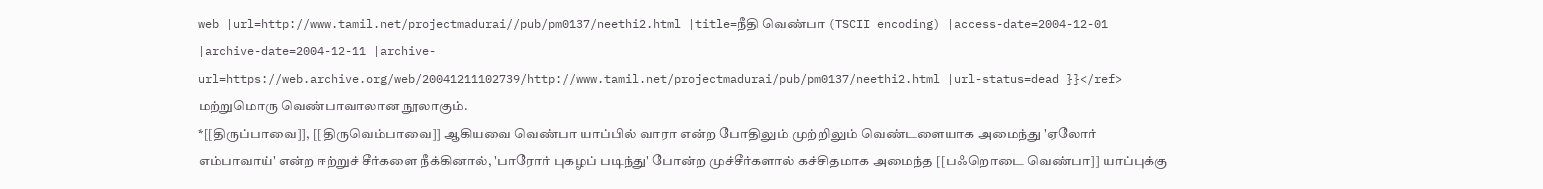web |url=http://www.tamil.net/projectmadurai//pub/pm0137/neethi2.html |title=நீதி வெண்பா (TSCII encoding) |access-date=2004-12-01 |archive-date=2004-12-11 |archive-url=https://web.archive.org/web/20041211102739/http://www.tamil.net/projectmadurai/pub/pm0137/neethi2.html |url-status=dead }}</ref> மற்றுமொரு வெண்பாவாலான நூலாகும்.
*[[திருப்பாவை]], [[திருவெம்பாவை]] ஆகியவை வெண்பா யாப்பில் வாரா என்ற போதிலும் முற்றிலும் வெண்டளையாக அமைந்து 'ஏலோர் எம்பாவாய்' என்ற ஈற்றுச் சீர்களை நீக்கினால், 'பாரோர் புகழப் படிந்து' போன்ற முச்சீர்களால் கச்சிதமாக அமைந்த [[பஃறொடை வெண்பா]] யாப்புக்கு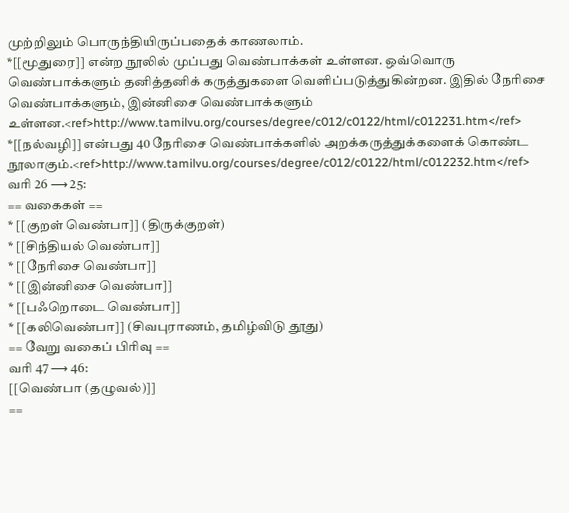முற்றிலும் பொருந்தியிருப்பதைக் காணலாம்.
*[[மூதுரை]] என்ற நூலில் முப்பது வெண்பாக்கள் உள்ளன. ஒவ்வொரு வெண்பாக்களும் தனித்தனிக் கருத்துகளை வெளிப்படுத்துகின்றன. இதில் நேரிசை வெண்பாக்களும், இன்னிசை வெண்பாக்களும் உள்ளன.<ref>http://www.tamilvu.org/courses/degree/c012/c0122/html/c012231.htm</ref>
*[[நல்வழி]] என்பது 40 நேரிசை வெண்பாக்களில் அறக்கருத்துக்களைக் கொண்ட நூலாகும்.<ref>http://www.tamilvu.org/courses/degree/c012/c0122/html/c012232.htm</ref>
வரி 26 ⟶ 25:
== வகைகள் ==
* [[குறள் வெண்பா]] (திருக்குறள்)
* [[சிந்தியல் வெண்பா]]
* [[நேரிசை வெண்பா]]
* [[இன்னிசை வெண்பா]]
* [[பஃறொடை வெண்பா]]
* [[கலிவெண்பா]] (சிவபுராணம், தமிழ்விடு தூது)
== வேறு வகைப் பிரிவு ==
வரி 47 ⟶ 46:
[[வெண்பா (தழுவல்)]]
==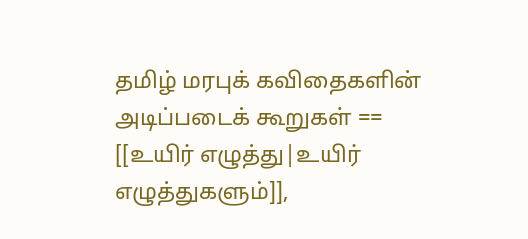தமிழ் மரபுக் கவிதைகளின் அடிப்படைக் கூறுகள் ==
[[உயிர் எழுத்து|உயிர் எழுத்துகளும்]],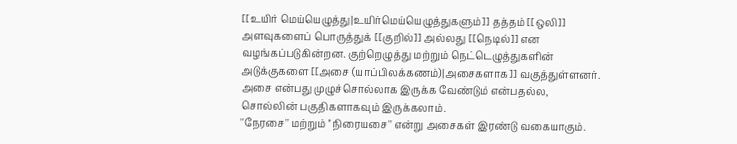[[உயிர் மெய்யெழுத்து|உயிர்மெய்யெழுத்துகளும்]] தத்தம் [[ஒலி]] அளவுகளைப் பொருத்துக் [[குறில்]] அல்லது [[நெடில்]] என வழங்கப்படுகின்றன. குற்றெழுத்து மற்றும் நெட்டெழுத்துகளின் அடுக்குகளை [[அசை (யாப்பிலக்கணம்)|அசைகளாக]] வகுத்துள்ளனர். அசை என்பது முழுச்சொல்லாக இருக்க வேண்டும் என்பதல்ல, சொல்லின் பகுதிகளாகவும் இருக்கலாம்.
''நேரசை'' மற்றும் ''நிரையசை'' என்று அசைகள் இரண்டு வகையாகும்.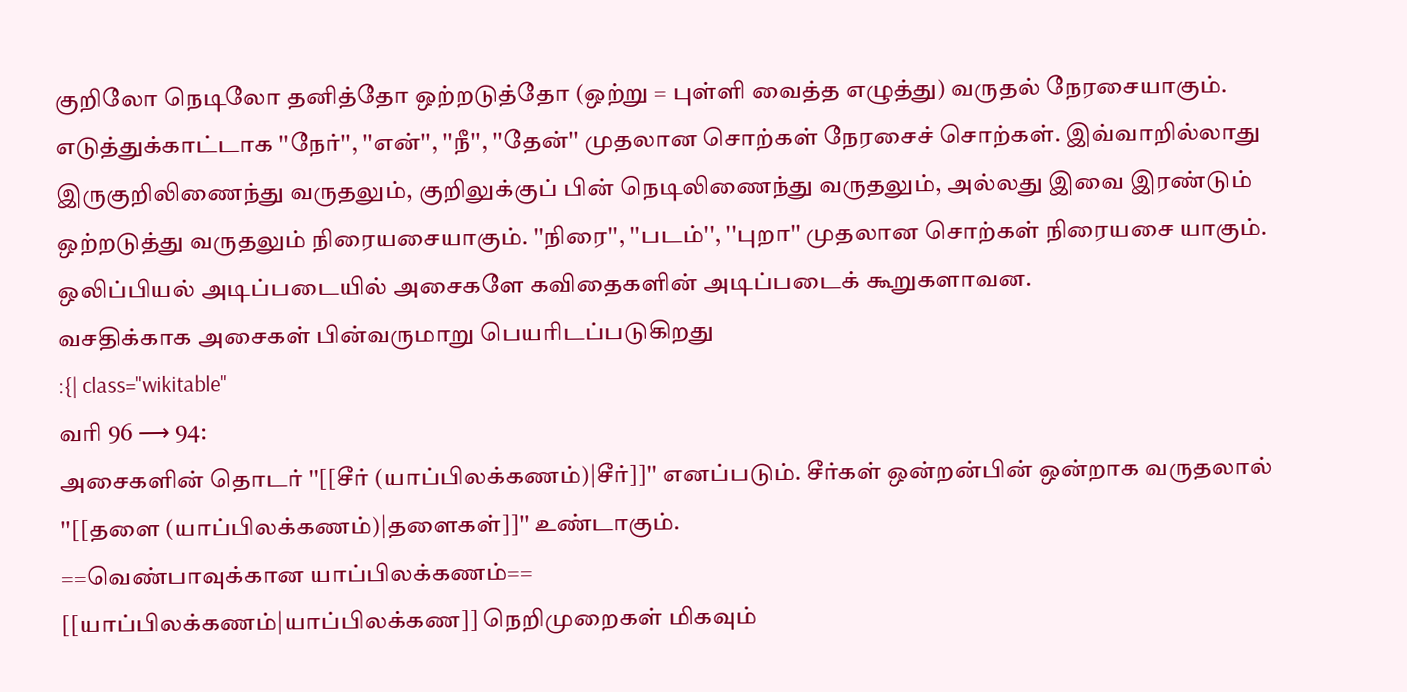குறிலோ நெடிலோ தனித்தோ ஒற்றடுத்தோ (ஒற்று = புள்ளி வைத்த எழுத்து) வருதல் நேரசையாகும். எடுத்துக்காட்டாக ''நேர்'', ''என்'', ''நீ'', ''தேன்'' முதலான சொற்கள் நேரசைச் சொற்கள். இவ்வாறில்லாது இருகுறிலிணைந்து வருதலும், குறிலுக்குப் பின் நெடிலிணைந்து வருதலும், அல்லது இவை இரண்டும் ஒற்றடுத்து வருதலும் நிரையசையாகும். ''நிரை'', ''படம்'', ''புறா'' முதலான சொற்கள் நிரையசை யாகும். ஒலிப்பியல் அடிப்படையில் அசைகளே கவிதைகளின் அடிப்படைக் கூறுகளாவன.
வசதிக்காக அசைகள் பின்வருமாறு பெயரிடப்படுகிறது
:{| class="wikitable"
வரி 96 ⟶ 94:
அசைகளின் தொடர் ''[[சீர் (யாப்பிலக்கணம்)|சீர்]]'' எனப்படும். சீர்கள் ஒன்றன்பின் ஒன்றாக வருதலால் ''[[தளை (யாப்பிலக்கணம்)|தளைகள்]]'' உண்டாகும்.
==வெண்பாவுக்கான யாப்பிலக்கணம்==
[[யாப்பிலக்கணம்|யாப்பிலக்கண]] நெறிமுறைகள் மிகவும்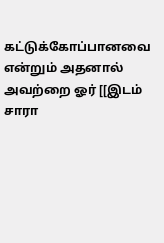கட்டுக்கோப்பானவை என்றும் அதனால் அவற்றை ஓர் [[இடம் சாரா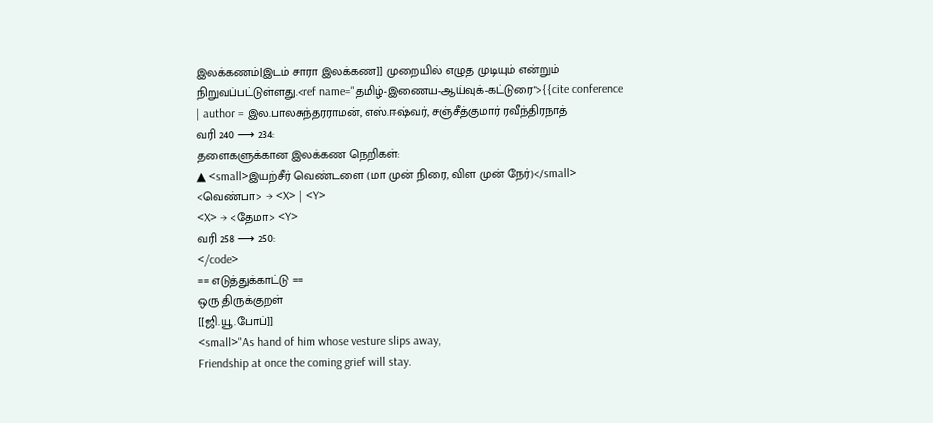இலக்கணம்|இடம் சாரா இலக்கண]] முறையில் எழுத முடியும் என்றும் நிறுவப்பட்டுள்ளது.<ref name="தமிழ்-இணைய-ஆய்வுக்-கட்டுரை">{{cite conference
| author = இல.பாலசுந்தரராமன், எஸ்.ஈஷ்வர், சஞ்சீத்குமார் ரவீந்திரநாத்
வரி 240 ⟶ 234:
தளைகளுக்கான இலக்கண நெறிகள்:
▲ <small>இயற்சீர் வெண்டளை (மா முன் நிரை, விள முன் நேர்)</small>
<வெண்பா> → <X> | <Y>
<X> → <தேமா> <Y>
வரி 258 ⟶ 250:
</code>
== எடுத்துக்காட்டு ==
ஒரு திருக்குறள்
[[ஜி.யூ.போப்]]
<small>"As hand of him whose vesture slips away,
Friendship at once the coming grief will stay.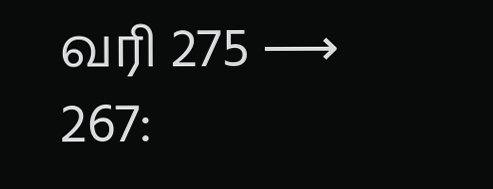வரி 275 ⟶ 267: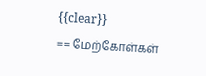{{clear}}
== மேற்கோள்கள்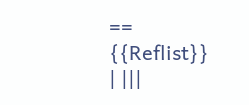==
{{Reflist}}
| |||